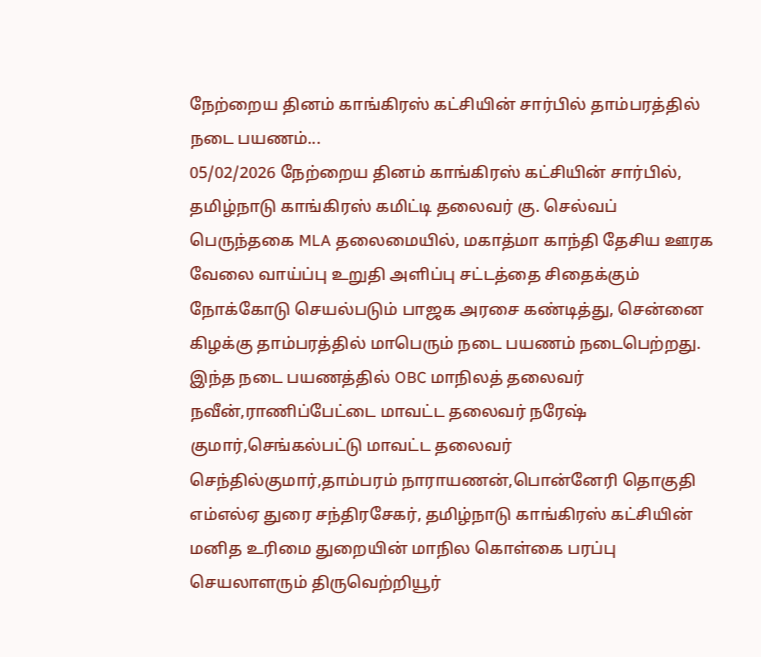நேற்றைய தினம் காங்கிரஸ் கட்சியின் சார்பில் தாம்பரத்தில் நடை பயணம்...
05/02/2026 நேற்றைய தினம் காங்கிரஸ் கட்சியின் சார்பில், தமிழ்நாடு காங்கிரஸ் கமிட்டி தலைவர் கு. செல்வப் பெருந்தகை MLA தலைமையில், மகாத்மா காந்தி தேசிய ஊரக வேலை வாய்ப்பு உறுதி அளிப்பு சட்டத்தை சிதைக்கும் நோக்கோடு செயல்படும் பாஜக அரசை கண்டித்து, சென்னை கிழக்கு தாம்பரத்தில் மாபெரும் நடை பயணம் நடைபெற்றது.
இந்த நடை பயணத்தில் OBC மாநிலத் தலைவர் நவீன்,ராணிப்பேட்டை மாவட்ட தலைவர் நரேஷ் குமார்,செங்கல்பட்டு மாவட்ட தலைவர் செந்தில்குமார்,தாம்பரம் நாராயணன்,பொன்னேரி தொகுதி எம்எல்ஏ துரை சந்திரசேகர், தமிழ்நாடு காங்கிரஸ் கட்சியின் மனித உரிமை துறையின் மாநில கொள்கை பரப்பு செயலாளரும் திருவெற்றியூர்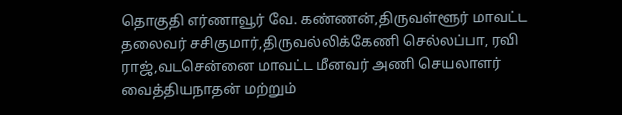தொகுதி எர்ணாவூர் வே. கண்ணன்,திருவள்ளூர் மாவட்ட தலைவர் சசிகுமார்,திருவல்லிக்கேணி செல்லப்பா, ரவி ராஜ்,வடசென்னை மாவட்ட மீனவர் அணி செயலாளர் வைத்தியநாதன் மற்றும்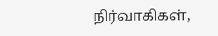நிர்வாகிகள்,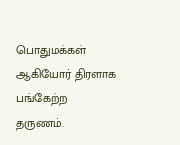பொதுமக்கள் ஆகியோர் திரளாக பங்கேற்ற தருணம்.